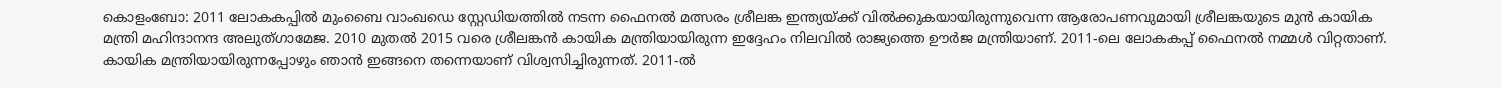കൊളംബോ: 2011 ലോകകപ്പിൽ മുംബൈ വാംഖഡെ സ്റ്റേഡിയത്തിൽ നടന്ന ഫൈനൽ മത്സരം ശ്രീലങ്ക ഇന്ത്യയ്ക്ക് വിൽക്കുകയായിരുന്നുവെന്ന ആരോപണവുമായി ശ്രീലങ്കയുടെ മുൻ കായിക മന്ത്രി മഹിന്ദാനന്ദ അലുത്ഗാമേജ. 2010 മുതൽ 2015 വരെ ശ്രീലങ്കൻ കായിക മന്ത്രിയായിരുന്ന ഇദ്ദേഹം നിലവിൽ രാജ്യത്തെ ഊർജ മന്ത്രിയാണ്. 2011-ലെ ലോകകപ്പ് ഫൈനൽ നമ്മൾ വിറ്റതാണ്. കായിക മന്ത്രിയായിരുന്നപ്പോഴും ഞാൻ ഇങ്ങനെ തന്നെയാണ് വിശ്വസിച്ചിരുന്നത്. 2011-ൽ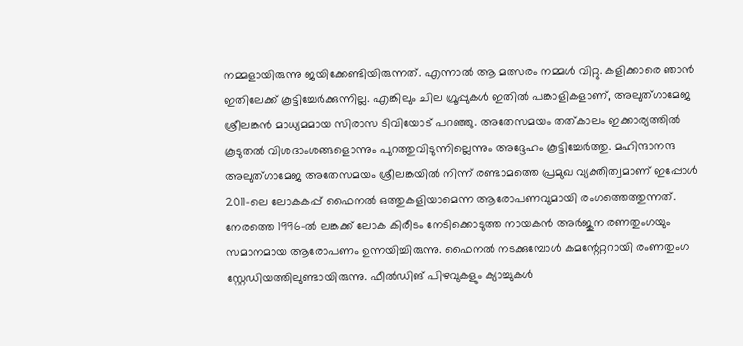നമ്മളായിരുന്നു ജയിക്കേണ്ടിയിരുന്നത്. എന്നാൽ ആ മത്സരം നമ്മൾ വിറ്റു. കളിക്കാരെ ഞാൻ ഇതിലേക്ക് കൂട്ടിച്ചേർക്കുന്നില്ല. എങ്കിലും ചില ഗ്രൂപ്പുകൾ ഇതിൽ പങ്കാളികളാണ്, അലുത്ഗാമേജ ശ്രീലങ്കൻ മാധ്യമമായ സിരാസ ടിവിയോട് പറഞ്ഞു. അതേസമയം തത്കാലം ഇക്കാര്യത്തിൽ കൂടുതൽ വിശദാംശങ്ങളൊന്നും പുറത്തുവിടുന്നില്ലെന്നും അദ്ദേഹം കൂട്ടിച്ചേർത്തു. മഹിന്ദാനന്ദ അലുത്ഗാമേജ അതേസമയം ശ്രീലങ്കയിൽ നിന്ന് രണ്ടാമത്തെ പ്രമുഖ വ്യക്തിത്വമാണ് ഇപ്പോൾ 2011-ലെ ലോകകപ്പ് ഫൈനൽ ഒത്തുകളിയാമെന്ന ആരോപണവുമായി രംഗത്തെത്തുന്നത്. നേരത്തെ 1996-ൽ ലങ്കക്ക് ലോക കിരീടം നേടിക്കൊടുത്ത നായകൻ അർജുന രണതുംഗയും സമാനമായ ആരോപണം ഉന്നയിച്ചിരുന്നു. ഫൈനൽ നടക്കുമ്പോൾ കമന്റേറ്ററായി രംണതുംഗ സ്റ്റേഡിയത്തിലുണ്ടായിരുന്നു. ഫീൽഡിങ് പിഴവുകളും ക്യാച്ചുകൾ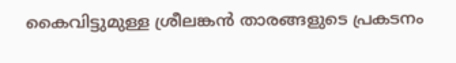കൈവിട്ടുമുള്ള ശ്രീലങ്കൻ താരങ്ങളുടെ പ്രകടനം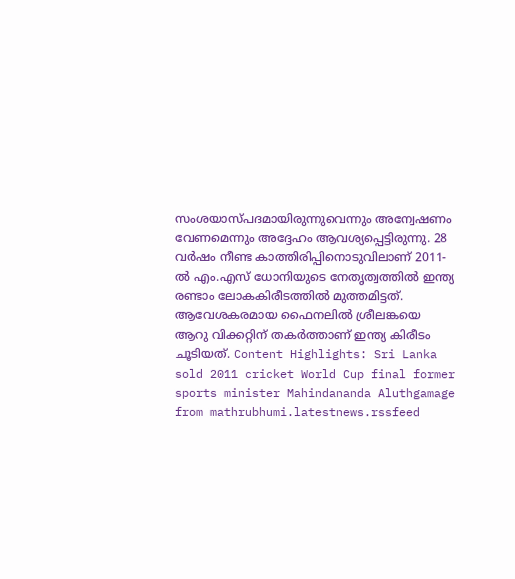സംശയാസ്പദമായിരുന്നുവെന്നും അന്വേഷണം വേണമെന്നും അദ്ദേഹം ആവശ്യപ്പെട്ടിരുന്നു. 28 വർഷം നീണ്ട കാത്തിരിപ്പിനൊടുവിലാണ് 2011-ൽ എം.എസ് ധോനിയുടെ നേതൃത്വത്തിൽ ഇന്ത്യ രണ്ടാം ലോകകിരീടത്തിൽ മുത്തമിട്ടത്. ആവേശകരമായ ഫൈനലിൽ ശ്രീലങ്കയെ ആറു വിക്കറ്റിന് തകർത്താണ് ഇന്ത്യ കിരീടം ചൂടിയത്. Content Highlights: Sri Lanka sold 2011 cricket World Cup final former sports minister Mahindananda Aluthgamage
from mathrubhumi.latestnews.rssfeed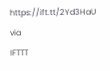https://ift.tt/2Yd3HaU
via
IFTTT